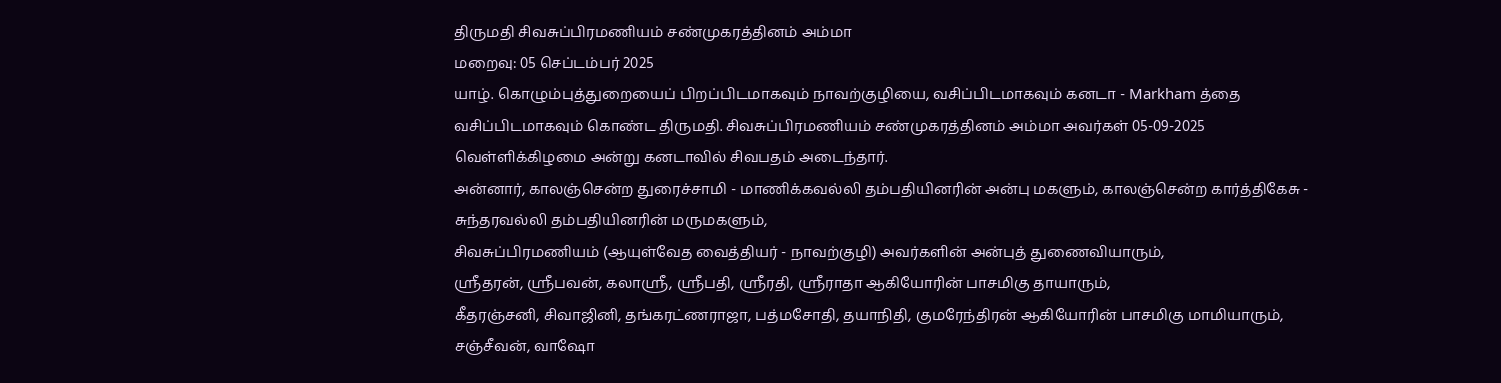திருமதி சிவசுப்பிரமணியம் சண்முகரத்தினம் அம்மா
மறைவு: 05 செப்டம்பர் 2025
யாழ். கொழும்புத்துறையைப் பிறப்பிடமாகவும் நாவற்குழியை, வசிப்பிடமாகவும் கனடா - Markham த்தை வசிப்பிடமாகவும் கொண்ட திருமதி. சிவசுப்பிரமணியம் சண்முகரத்தினம் அம்மா அவர்கள் 05-09-2025 வெள்ளிக்கிழமை அன்று கனடாவில் சிவபதம் அடைந்தார்.
அன்னார், காலஞ்சென்ற துரைச்சாமி - மாணிக்கவல்லி தம்பதியினரின் அன்பு மகளும், காலஞ்சென்ற கார்த்திகேசு - சுந்தரவல்லி தம்பதியினரின் மருமகளும்,
சிவசுப்பிரமணியம் (ஆயுள்வேத வைத்தியர் - நாவற்குழி) அவர்களின் அன்புத் துணைவியாரும்,
ஸ்ரீதரன், ஸ்ரீபவன், கலாஸ்ரீ, ஸ்ரீபதி, ஸ்ரீரதி, ஸ்ரீராதா ஆகியோரின் பாசமிகு தாயாரும்,
கீதரஞ்சனி, சிவாஜினி, தங்கரட்ணராஜா, பத்மசோதி, தயாநிதி, குமரேந்திரன் ஆகியோரின் பாசமிகு மாமியாரும்,
சஞ்சீவன், வாஷோ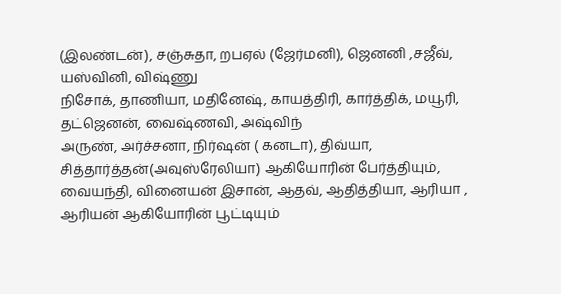(இலண்டன்), சஞ்சுதா, றபஏல் (ஜேர்மனி), ஜெனனி ,சஜீவ், யஸ்வினி, விஷ்ணு
நிசோக், தாணியா, மதினேஷ், காயத்திரி, கார்த்திக், மயூரி, தட்ஜெனன், வைஷ்ணவி, அஷ்விந்
அருண், அர்ச்சனா, நிர்ஷன் ( கனடா), திவ்யா, சித்தார்த்தன்(அவுஸ்ரேலியா) ஆகியோரின் பேர்த்தியும்,
வையந்தி, வினையன் இசான், ஆதவ், ஆதித்தியா, ஆரியா , ஆரியன் ஆகியோரின் பூட்டியும்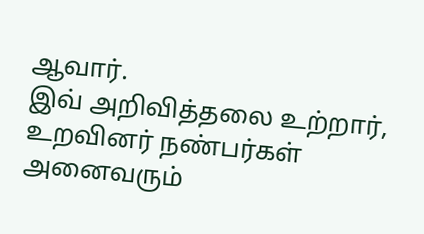ஆவார்.
இவ் அறிவித்தலை உற்றார், உறவினர் நண்பர்கள் அனைவரும்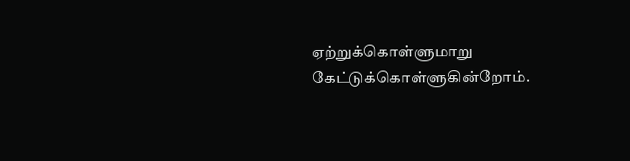ஏற்றுக்கொள்ளுமாறு கேட்டுக்கொள்ளுகின்றோம்.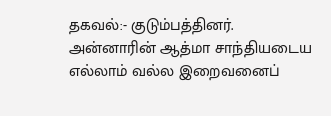தகவல்:- குடும்பத்தினர்.
அன்னாரின் ஆத்மா சாந்தியடைய எல்லாம் வல்ல இறைவனைப்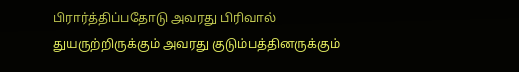பிரார்த்திப்பதோடு அவரது பிரிவால் துயருற்றிருக்கும் அவரது குடும்பத்தினருக்கும்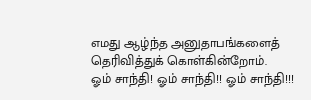எமது ஆழ்ந்த அனுதாபங்களைத் தெரிவித்துக் கொள்கின்றோம்.
ஓம் சாந்தி! ஓம் சாந்தி!! ஓம் சாந்தி!!!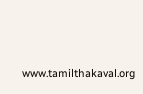www.tamilthakaval.org